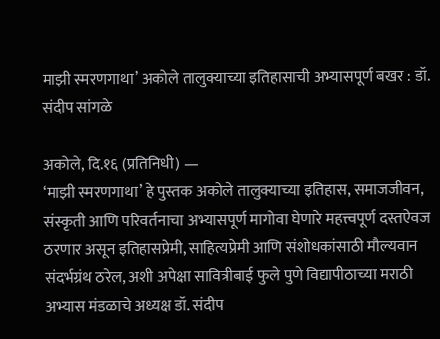माझी स्मरणगाथा’ अकोले तालुक्याच्या इतिहासाची अभ्यासपूर्ण बखर : डॉ. संदीप सांगळे

अकोले, दि.१६ (प्रतिनिधी) —
‘माझी स्मरणगाथा’ हे पुस्तक अकोले तालुक्याच्या इतिहास, समाजजीवन, संस्कृती आणि परिवर्तनाचा अभ्यासपूर्ण मागोवा घेणारे महत्त्वपूर्ण दस्तऐवज ठरणार असून इतिहासप्रेमी, साहित्यप्रेमी आणि संशोधकांसाठी मौल्यवान संदर्भग्रंथ ठरेल, अशी अपेक्षा सावित्रीबाई फुले पुणे विद्यापीठाच्या मराठी अभ्यास मंडळाचे अध्यक्ष डॉ. संदीप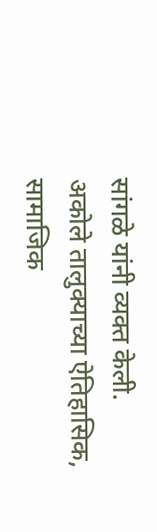सांगळे यांनी व्यक्त केली.
अकोले तालुक्याच्या ऐतिहासिक, सामाजिक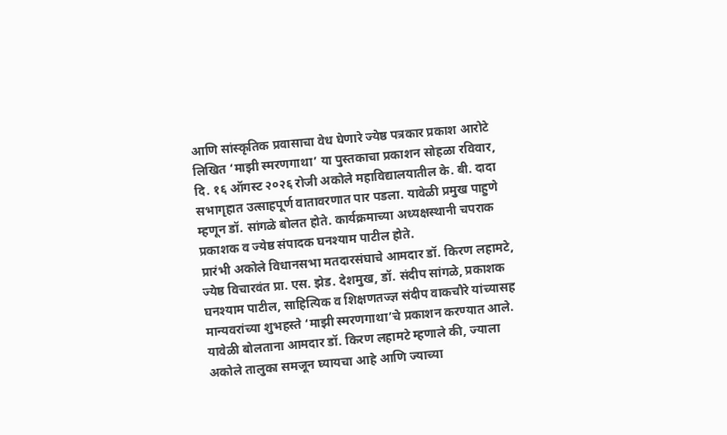आणि सांस्कृतिक प्रवासाचा वेध घेणारे ज्येष्ठ पत्रकार प्रकाश आरोटे लिखित ‘माझी स्मरणगाथा’ या पुस्तकाचा प्रकाशन सोहळा रविवार, दि. १६ ऑगस्ट २०२६ रोजी अकोले महाविद्यालयातील के. बी. दादा सभागृहात उत्साहपूर्ण वातावरणात पार पडला. यावेळी प्रमुख पाहुणे म्हणून डॉ. सांगळे बोलत होते. कार्यक्रमाच्या अध्यक्षस्थानी चपराक प्रकाशक व ज्येष्ठ संपादक घनश्याम पाटील होते.
प्रारंभी अकोले विधानसभा मतदारसंघाचे आमदार डॉ. किरण लहामटे, ज्येष्ठ विचारवंत प्रा. एस. झेड. देशमुख, डॉ. संदीप सांगळे, प्रकाशक घनश्याम पाटील, साहित्यिक व शिक्षणतज्ज्ञ संदीप वाकचौरे यांच्यासह मान्यवरांच्या शुभहस्ते ‘माझी स्मरणगाथा’चे प्रकाशन करण्यात आले.
यावेळी बोलताना आमदार डॉ. किरण लहामटे म्हणाले की, ज्याला अकोले तालुका समजून घ्यायचा आहे आणि ज्याच्या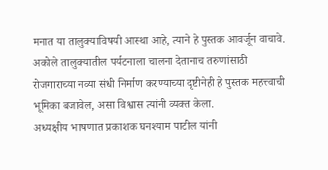मनात या तालुक्याविषयी आस्था आहे, त्याने हे पुस्तक आवर्जून वाचावे. अकोले तालुक्यातील पर्यटनाला चालना देतानाच तरुणांसाठी रोजगाराच्या नव्या संधी निर्माण करण्याच्या दृष्टीनेही हे पुस्तक महत्त्वाची भूमिका बजावेल, असा विश्वास त्यांनी व्यक्त केला.
अध्यक्षीय भाषणात प्रकाशक घनश्याम पाटील यांनी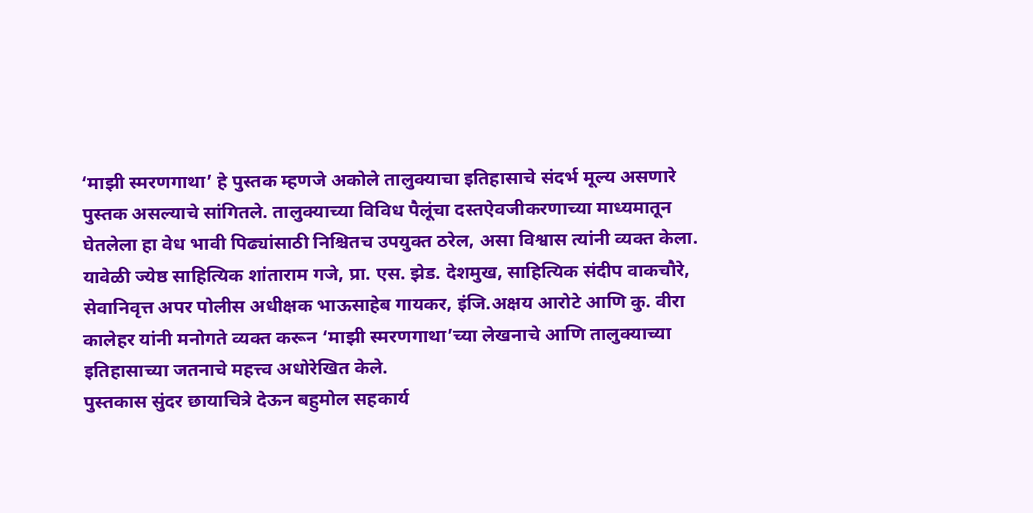‘माझी स्मरणगाथा’ हे पुस्तक म्हणजे अकोले तालुक्याचा इतिहासाचे संदर्भ मूल्य असणारे पुस्तक असल्याचे सांगितले. तालुक्याच्या विविध पैलूंचा दस्तऐवजीकरणाच्या माध्यमातून घेतलेला हा वेध भावी पिढ्यांसाठी निश्चितच उपयुक्त ठरेल, असा विश्वास त्यांनी व्यक्त केला.
यावेळी ज्येष्ठ साहित्यिक शांताराम गजे, प्रा. एस. झेड. देशमुख, साहित्यिक संदीप वाकचौरे, सेवानिवृत्त अपर पोलीस अधीक्षक भाऊसाहेब गायकर, इंजि.अक्षय आरोटे आणि कु. वीरा कालेहर यांनी मनोगते व्यक्त करून ‘माझी स्मरणगाथा’च्या लेखनाचे आणि तालुक्याच्या इतिहासाच्या जतनाचे महत्त्व अधोरेखित केले.
पुस्तकास सुंदर छायाचित्रे देऊन बहुमोल सहकार्य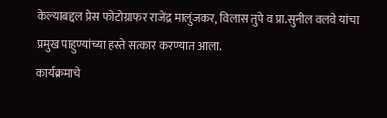केल्याबद्दल प्रेस फोटोग्राफर राजेंद्र मालुंजकर, विलास तुपे व प्रा.सुनील वलवे यांचा प्रमुख पाहुण्यांच्या हस्ते सत्कार करण्यात आला.
कार्यक्रमाचे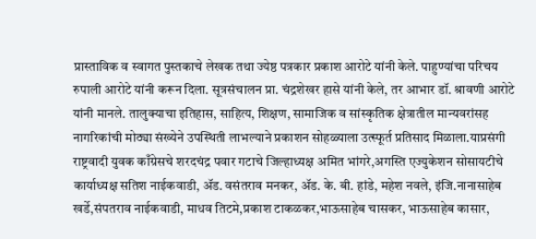प्रास्ताविक व स्वागत पुस्तकाचे लेखक तथा ज्येष्ठ पत्रकार प्रकाश आरोटे यांनी केले. पाहुण्यांचा परिचय रुपाली आरोटे यांनी करून दिला. सूत्रसंचालन प्रा. चंद्रशेखर हासे यांनी केले, तर आभार डॉ. श्रावणी आरोटे यांनी मानले. तालुक्याचा इतिहास, साहित्य, शिक्षण, सामाजिक व सांस्कृतिक क्षेत्रातील मान्यवरांसह नागरिकांची मोठ्या संख्येने उपस्थिती लाभल्याने प्रकाशन सोहळ्याला उत्स्फूर्त प्रतिसाद मिळाला.याप्रसंगी राष्ट्रवादी युवक काँग्रेसचे शरदचंद्र पवार गटाचे जिल्हाध्यक्ष अमित भांगरे,अगस्ति एज्युकेशन सोसायटीचे कार्याध्यक्ष सतिश नाईकवाडी, ॲड. वसंतराव मनकर, ॲड. के. बी. हांडे, महेश नवले, इंजि.नानासाहेब खर्डे,संपतराव नाईकवाडी, माधव तिटमे,प्रकाश टाकळकर,भाऊसाहेब चासकर, भाऊसाहेब कासार,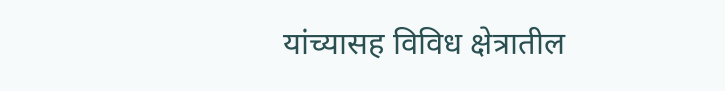यांच्यासह विविध क्षेत्रातील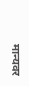मान्यवर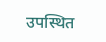उपस्थित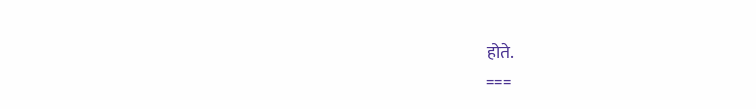होते.
===